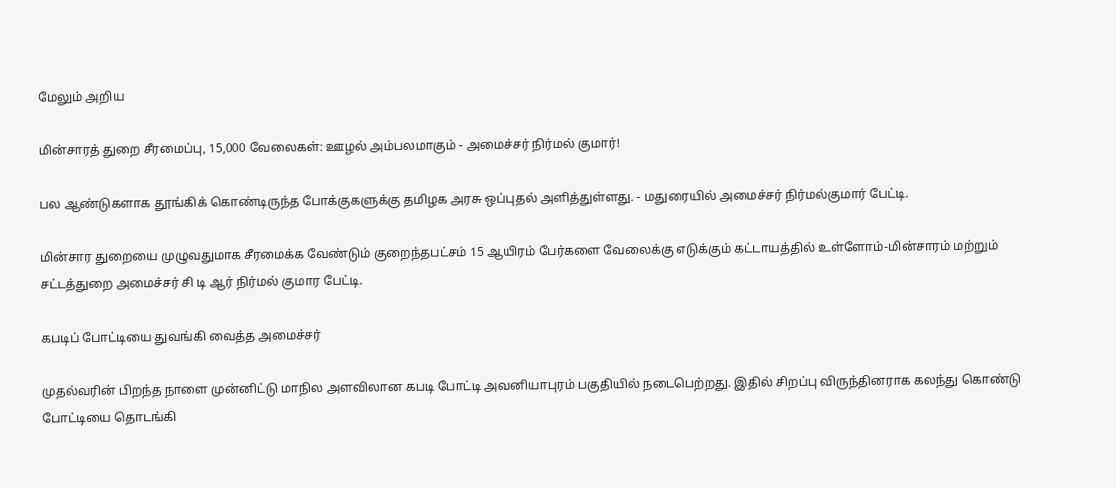மேலும் அறிய

மின்சாரத் துறை சீரமைப்பு, 15,000 வேலைகள்: ஊழல் அம்பலமாகும் - அமைச்சர் நிர்மல் குமார்!

பல ஆண்டுகளாக தூங்கிக் கொண்டிருந்த போக்குகளுக்கு தமிழக அரசு ஒப்புதல் அளித்துள்ளது. - மதுரையில் அமைச்சர் நிர்மல்குமார் பேட்டி.

மின்சார துறையை முழுவதுமாக சீரமைக்க வேண்டும் குறைந்தபட்சம் 15 ஆயிரம் பேர்களை வேலைக்கு எடுக்கும் கட்டாயத்தில் உள்ளோம்-மின்சாரம் மற்றும் சட்டத்துறை அமைச்சர் சி டி ஆர் நிர்மல் குமார பேட்டி.

கபடிப் போட்டியை துவங்கி வைத்த அமைச்சர்

முதல்வரின் பிறந்த நாளை முன்னிட்டு மாநில அளவிலான கபடி போட்டி அவனியாபுரம் பகுதியில் நடைபெற்றது. இதில் சிறப்பு விருந்தினராக கலந்து கொண்டு போட்டியை தொடங்கி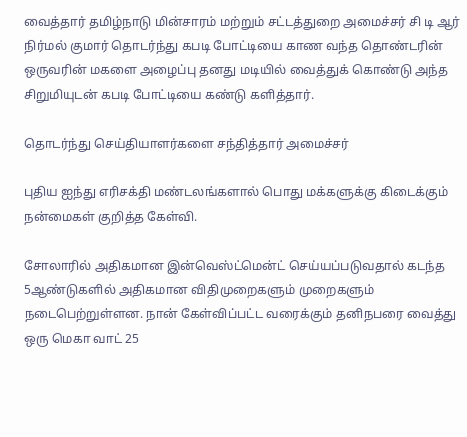வைத்தார் தமிழ்நாடு மின்சாரம் மற்றும் சட்டத்துறை அமைச்சர் சி டி ஆர் நிர்மல் குமார் தொடர்ந்து கபடி போட்டியை காண வந்த தொண்டரின் ஒருவரின் மகளை அழைப்பு தனது மடியில் வைத்துக் கொண்டு அந்த சிறுமியுடன் கபடி போட்டியை கண்டு களித்தார்.

தொடர்ந்து செய்தியாளர்களை சந்தித்தார் அமைச்சர்

புதிய ஐந்து எரிசக்தி மண்டலங்களால் பொது மக்களுக்கு கிடைக்கும் நன்மைகள் குறித்த கேள்வி.

சோலாரில் அதிகமான இன்வெஸ்ட்மென்ட் செய்யப்படுவதால் கடந்த 5ஆண்டுகளில் அதிகமான விதிமுறைகளும் முறைகளும் நடைபெற்றுள்ளன. நான் கேள்விப்பட்ட வரைக்கும் தனிநபரை வைத்து ஒரு மெகா வாட் 25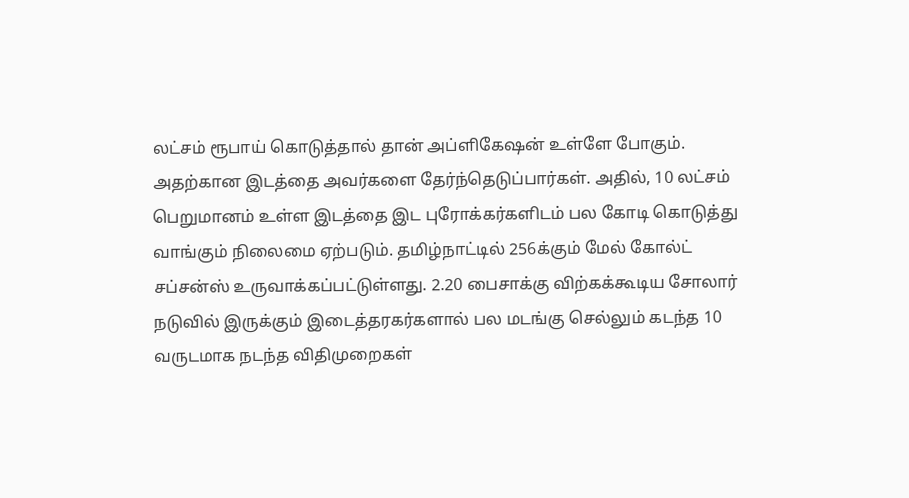லட்சம் ரூபாய் கொடுத்தால் தான் அப்ளிகேஷன் உள்ளே போகும். அதற்கான இடத்தை அவர்களை தேர்ந்தெடுப்பார்கள். அதில், 10 லட்சம் பெறுமானம் உள்ள இடத்தை இட புரோக்கர்களிடம் பல கோடி கொடுத்து வாங்கும் நிலைமை ஏற்படும். தமிழ்நாட்டில் 256க்கும் மேல் கோல்ட் சப்சன்ஸ் உருவாக்கப்பட்டுள்ளது. 2.20 பைசாக்கு விற்கக்கூடிய சோலார் நடுவில் இருக்கும் இடைத்தரகர்களால் பல மடங்கு செல்லும் கடந்த 10 வருடமாக நடந்த விதிமுறைகள்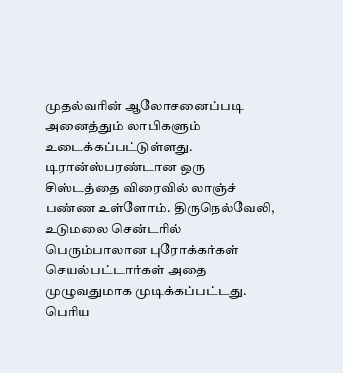முதல்வரின் ஆலோசனைப்படி அனைத்தும் லாபிகளும் உடைக்கப்பட்டுள்ளது. டிரான்ஸ்பரண்டான ஒரு சிஸ்டத்தை விரைவில் லாஞ்ச் பண்ண உள்ளோம். திருநெல்வேலி, உடுமலை சென்டரில் பெரும்பாலான புரோக்கர்கள் செயல்பட்டார்கள் அதை முழுவதுமாக முடிக்கப்பட்டது. பெரிய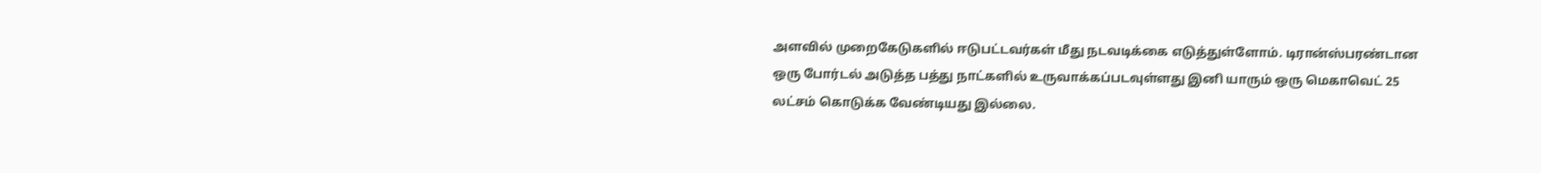அளவில் முறைகேடுகளில் ஈடுபட்டவர்கள் மீது நடவடிக்கை எடுத்துள்ளோம். டிரான்ஸ்பரண்டான ஒரு போர்டல் அடுத்த பத்து நாட்களில் உருவாக்கப்படவுள்ளது இனி யாரும் ஒரு மெகாவெட் 25 லட்சம் கொடுக்க வேண்டியது இல்லை.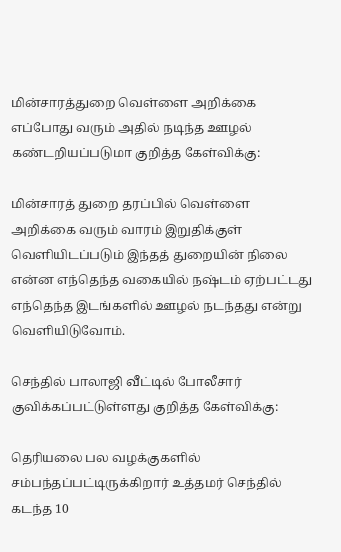மின்சாரத்துறை வெள்ளை அறிக்கை எப்போது வரும் அதில் நடிந்த ஊழல் கண்டறியப்படுமா‌ குறித்த கேள்விக்கு:

மின்சாரத் துறை தரப்பில் வெள்ளை அறிக்கை வரும் வாரம் இறுதிக்குள் வெளியிடப்படும் இந்தத் துறையின் நிலை என்ன எந்தெந்த வகையில் நஷ்டம் ஏற்பட்டது எந்தெந்த இடங்களில் ஊழல் நடந்தது என்று வெளியிடுவோம்.

செந்தில் பாலாஜி வீட்டில் போலீசார் குவிக்கப்பட்டுள்ளது குறித்த கேள்விக்கு:

தெரியலை பல வழக்குகளில் சம்பந்தப்பட்டிருக்கிறார் உத்தமர் செந்தில் கடந்த 10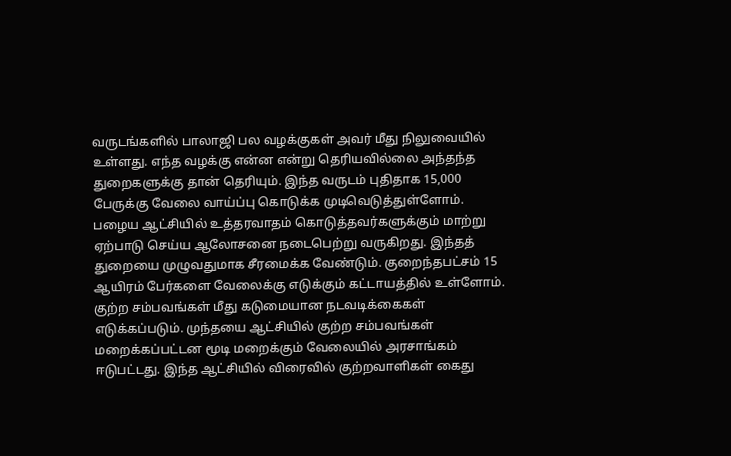வருடங்களில் பாலாஜி பல வழக்குகள் அவர் மீது நிலுவையில் உள்ளது. எந்த வழக்கு என்ன என்று தெரியவில்லை அந்தந்த துறைகளுக்கு தான் தெரியும். இந்த வருடம் புதிதாக 15,000 பேருக்கு வேலை வாய்ப்பு கொடுக்க முடிவெடுத்துள்ளோம். பழைய ஆட்சியில் உத்தரவாதம் கொடுத்தவர்களுக்கும் மாற்று ஏற்பாடு செய்ய ஆலோசனை நடைபெற்று வருகிறது. இந்தத் துறையை முழுவதுமாக சீரமைக்க வேண்டும். குறைந்தபட்சம் 15 ஆயிரம் பேர்களை வேலைக்கு எடுக்கும் கட்டாயத்தில் உள்ளோம். குற்ற சம்பவங்கள் மீது கடுமையான நடவடிக்கைகள் எடுக்கப்படும். முந்தயை ஆட்சியில் குற்ற சம்பவங்கள் மறைக்கப்பட்டன மூடி மறைக்கும் வேலையில் அரசாங்கம் ஈடுபட்டது. இந்த ஆட்சியில் விரைவில் குற்றவாளிகள் கைது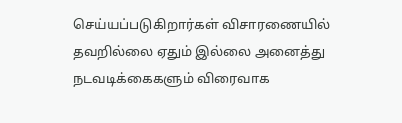செய்யப்படுகிறார்கள் விசாரணையில் தவறில்லை ஏதும் இல்லை அனைத்து நடவடிக்கைகளும் விரைவாக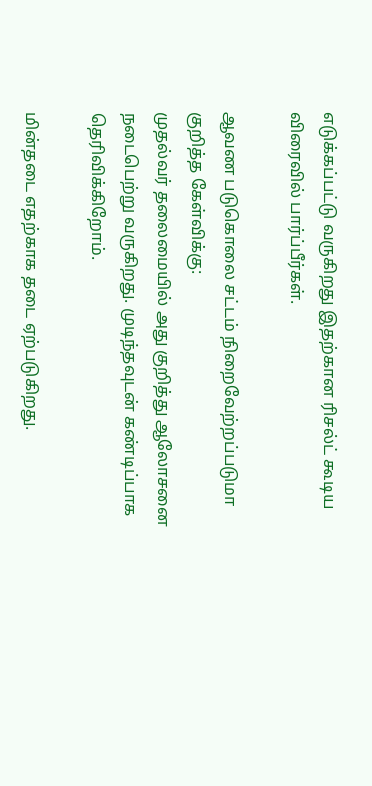எடுக்கப்பட்டு வருகிறது இதற்கான ரிசல்ட் கூடிய விரைவில் பார்ப்பீர்கள்.

ஆவண படுகொலை சட்டம் நிறைவேற்றப்படுமா குறித்த கேள்விக்கு:
முதல்வர் தலைமையில் அது குறித்து ஆலோசனை நடைபெற்று வருகிறது. முடிந்தவுடன் கண்டிப்பாக தெரிவிக்கிறோம்.

மின்தடை எதற்காக தடை ஏற்படுகிறது.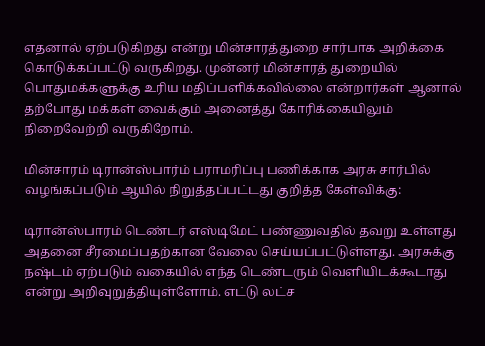எதனால் ஏற்படுகிறது என்று மின்சாரத்துறை சார்பாக அறிக்கை கொடுக்கப்பட்டு வருகிறது. முன்னர் மின்சாரத் துறையில் பொதுமக்களுக்கு உரிய மதிப்பளிக்கவில்லை என்றார்கள் ஆனால் தற்போது மக்கள் வைக்கும் அனைத்து கோரிக்கையிலும் நிறைவேற்றி வருகிறோம்.

மின்சாரம் டிரான்ஸ்பார்ம் பராமரிப்பு பணிக்காக அரசு சார்பில் வழங்கப்படும் ஆயில் நிறுத்தப்பட்டது குறித்த கேள்விக்கு:

டிரான்ஸ்பாரம் டெண்டர் எஸ்டிமேட் பண்ணுவதில் தவறு உள்ளது அதனை சீரமைப்பதற்கான வேலை செய்யப்பட்டுள்ளது. அரசுக்கு நஷ்டம் ஏற்படும் வகையில் எந்த டெண்டரும் வெளியிடக்கூடாது என்று அறிவுறுத்தியுள்ளோம். எட்டு லட்ச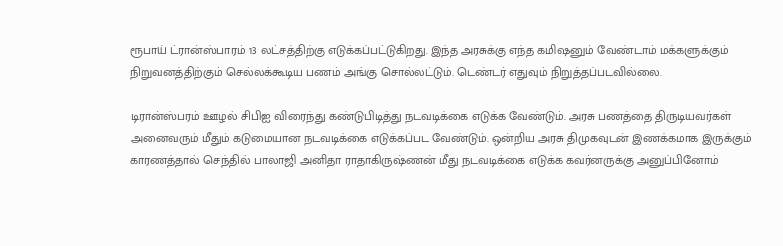ரூபாய் ட்ரான்ஸ்பாரம் 13 லட்சத்திற்கு எடுக்கப்பட்டுகிறது. இந்த அரசுக்கு எந்த கமிஷனும் வேண்டாம் மக்களுக்கும் நிறுவனத்திற்கும் செல்லக்கூடிய பணம் அங்கு சொல்லட்டும். டெண்டர் எதுவும் நிறுத்தப்படவில்லை.

டிரான்ஸ்பரம் ஊழல் சிபிஐ விரைந்து கண்டுபிடித்து நடவடிக்கை எடுக்க வேண்டும். அரசு பணத்தை திருடியவர்கள் அனைவரும் மீதும் கடுமையான நடவடிக்கை எடுக்கப்பட வேண்டும். ஒன்றிய அரசு திமுகவுடன் இணக்கமாக இருக்கும் காரணத்தால் செந்தில் பாலாஜி அனிதா ராதாகிருஷ்ணன் மீது நடவடிக்கை எடுக்க கவர்னருக்கு அனுப்பினோம்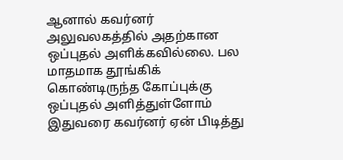ஆனால் கவர்னர் அலுவலகத்தில் அதற்கான ஒப்புதல் அளிக்கவில்லை. பல மாதமாக தூங்கிக் கொண்டிருந்த கோப்புக்கு ஒப்புதல் அளித்துள்ளோம் இதுவரை கவர்னர் ஏன் பிடித்து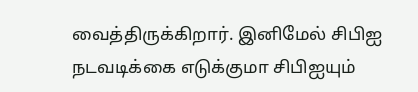வைத்திருக்கிறார். இனிமேல் சிபிஐ நடவடிக்கை எடுக்குமா சிபிஐயும்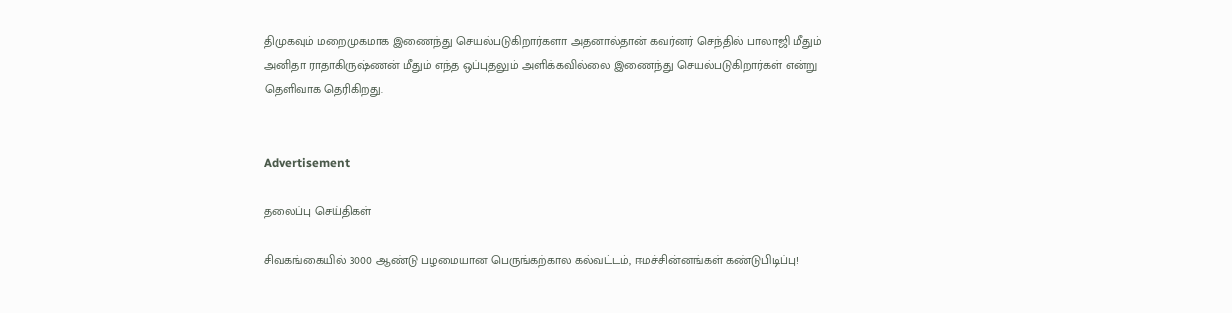திமுகவும் மறைமுகமாக இணைந்து செயல்படுகிறார்களா அதனால்தான் கவர்னர் செந்தில் பாலாஜி மீதும் அனிதா ராதாகிருஷ்ணன் மீதும் எந்த ஒப்புதலும் அளிக்கவில்லை இணைந்து செயல்படுகிறார்கள் என்று தெளிவாக தெரிகிறது.


Advertisement

தலைப்பு செய்திகள்

சிவகங்கையில் 3000 ஆண்டு பழமையான பெருங்கற்கால கல்வட்டம், ஈமச்சின்னங்கள் கண்டுபிடிப்பு!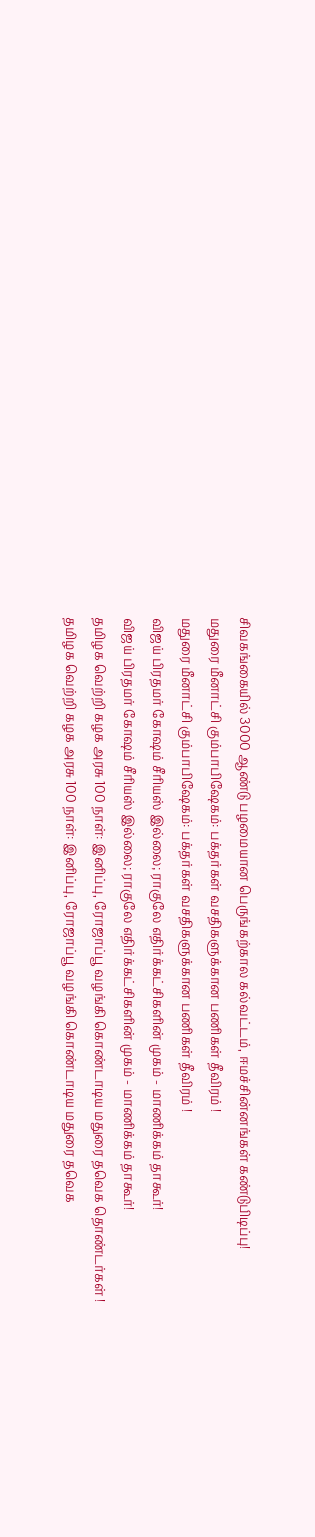சிவகங்கையில் 3000 ஆண்டு பழமையான பெருங்கற்கால கல்வட்டம், ஈமச்சின்னங்கள் கண்டுபிடிப்பு!
மதுரை மீனாட்சி கும்பாபிஷேகம்: பக்தர்கள் வசதிகளுக்கான பணிகள் தீவிரம் !
மதுரை மீனாட்சி கும்பாபிஷேகம்: பக்தர்கள் வசதிகளுக்கான பணிகள் தீவிரம் !
விஜய் பிரதமர் கோஷம் சீரியஸ் இல்லை; ராகுலே எதிர்க்கட்சிகளின் முகம் - மாணிக்கம் தாகூர்!
விஜய் பிரதமர் கோஷம் சீரியஸ் இல்லை; ராகுலே எதிர்க்கட்சிகளின் முகம் - மாணிக்கம் தாகூர்!
தமிழக வெற்றி கழக அரசு 100 நாள்: இனிப்பு, ரோஜாப்பூ வழங்கி கொண்டாடிய மதுரை தவெக தொண்டர்கள் !
தமிழக வெற்றி கழக அரசு 100 நாள்: இனிப்பு, ரோஜாப்பூ வழங்கி கொண்டாடிய மதுரை தவெக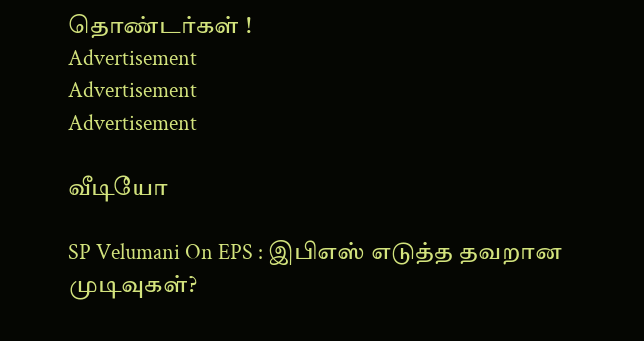தொண்டர்கள் !
Advertisement
Advertisement
Advertisement

வீடியோ

SP Velumani On EPS : இபிஎஸ் எடுத்த தவறான முடிவுகள்?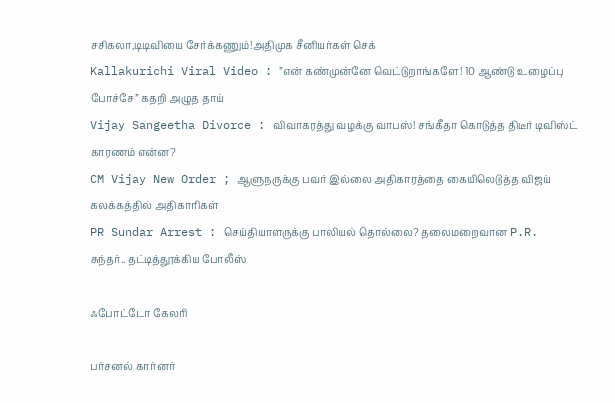சசிகலா,டிடிவியை சேர்க்கணும்!அதிமுக சீனியர்கள் செக்
Kallakurichi Viral Video : ”என் கண்முன்னே வெட்டுறாங்களே! 10 ஆண்டு உழைப்பு போச்சே” கதறி அழுத தாய்
Vijay Sangeetha Divorce : விவாகரத்து வழக்கு வாபஸ்! சங்கீதா கொடுத்த திடீர் டிவிஸ்ட் காரணம் என்ன?
CM Vijay New Order ; ஆளுநருக்கு பவர் இல்லை அதிகாரத்தை கையிலெடுத்த விஜய் கலக்கத்தில் அதிகாரிகள்
PR Sundar Arrest : செய்தியாளருக்கு பாலியல் தொல்லை? தலைமறைவான P.R. சுந்தர்.. தட்டித்தூக்கிய போலீஸ்

ஃபோட்டோ கேலரி

பர்சனல் கார்னர்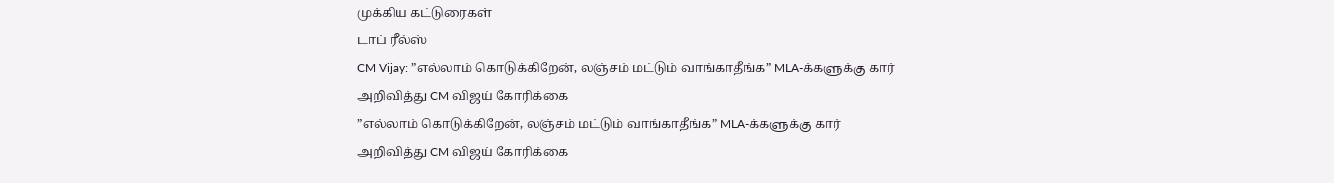முக்கிய கட்டுரைகள்
டாப் ரீல்ஸ்
CM Vijay: ”எல்லாம் கொடுக்கிறேன், லஞ்சம் மட்டும் வாங்காதீங்க” MLA-க்களுக்கு கார் அறிவித்து CM விஜய் கோரிக்கை
”எல்லாம் கொடுக்கிறேன், லஞ்சம் மட்டும் வாங்காதீங்க” MLA-க்களுக்கு கார் அறிவித்து CM விஜய் கோரிக்கை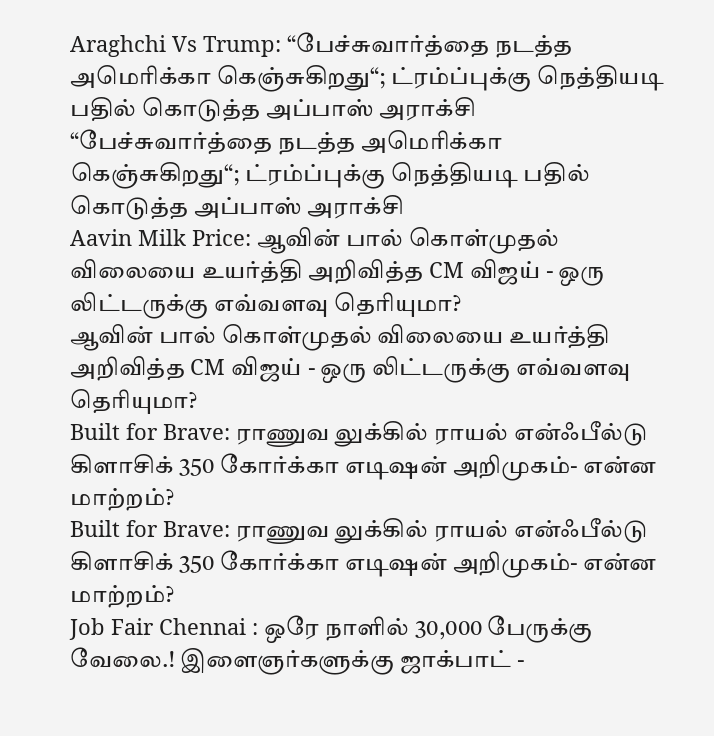Araghchi Vs Trump: “பேச்சுவார்த்தை நடத்த அமெரிக்கா கெஞ்சுகிறது“; ட்ரம்ப்புக்கு நெத்தியடி பதில் கொடுத்த அப்பாஸ் அராக்சி
“பேச்சுவார்த்தை நடத்த அமெரிக்கா கெஞ்சுகிறது“; ட்ரம்ப்புக்கு நெத்தியடி பதில் கொடுத்த அப்பாஸ் அராக்சி
Aavin Milk Price: ஆவின் பால் கொள்முதல் விலையை உயர்த்தி அறிவித்த CM விஜய் - ஒரு லிட்டருக்கு எவ்வளவு தெரியுமா?
ஆவின் பால் கொள்முதல் விலையை உயர்த்தி அறிவித்த CM விஜய் - ஒரு லிட்டருக்கு எவ்வளவு தெரியுமா?
Built for Brave: ராணுவ லுக்கில் ராயல் என்ஃபீல்டு கிளாசிக் 350 கோர்க்கா எடிஷன் அறிமுகம்- என்ன மாற்றம்?
Built for Brave: ராணுவ லுக்கில் ராயல் என்ஃபீல்டு கிளாசிக் 350 கோர்க்கா எடிஷன் அறிமுகம்- என்ன மாற்றம்?
Job Fair Chennai : ஒரே நாளில் 30,000 பேருக்கு வேலை.! இளைஞர்களுக்கு ஜாக்பாட் -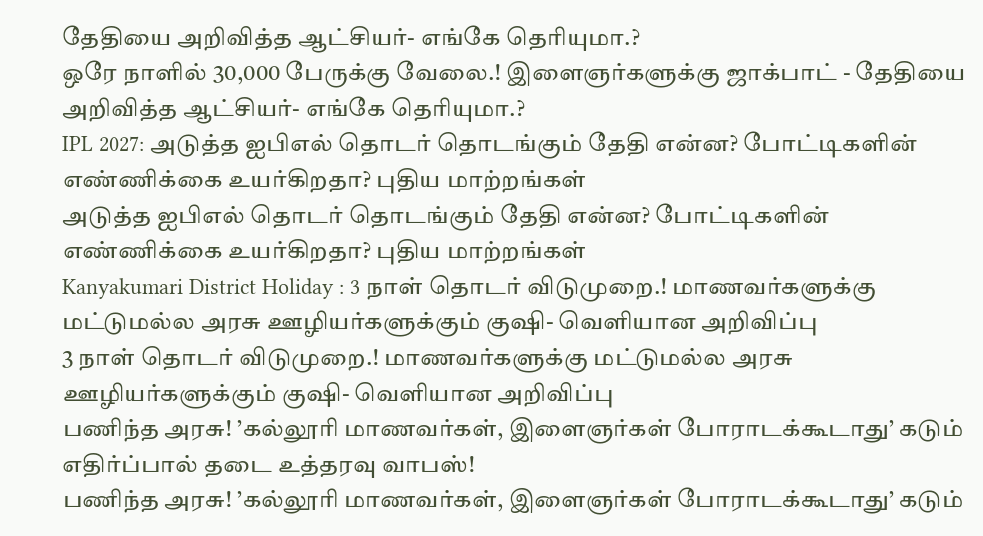தேதியை அறிவித்த ஆட்சியர்- எங்கே தெரியுமா.?
ஒரே நாளில் 30,000 பேருக்கு வேலை.! இளைஞர்களுக்கு ஜாக்பாட் - தேதியை அறிவித்த ஆட்சியர்- எங்கே தெரியுமா.?
IPL 2027: அடுத்த ஐபிஎல் தொடர் தொடங்கும் தேதி என்ன? போட்டிகளின் எண்ணிக்கை உயர்கிறதா? புதிய மாற்றங்கள்
அடுத்த ஐபிஎல் தொடர் தொடங்கும் தேதி என்ன? போட்டிகளின் எண்ணிக்கை உயர்கிறதா? புதிய மாற்றங்கள்
Kanyakumari District Holiday : 3 நாள் தொடர் விடுமுறை.! மாணவர்களுக்கு மட்டுமல்ல அரசு ஊழியர்களுக்கும் குஷி- வெளியான அறிவிப்பு
3 நாள் தொடர் விடுமுறை.! மாணவர்களுக்கு மட்டுமல்ல அரசு ஊழியர்களுக்கும் குஷி- வெளியான அறிவிப்பு
பணிந்த அரசு! ’கல்லூரி மாணவர்கள், இளைஞர்கள் போராடக்கூடாது’ கடும் எதிர்ப்பால் தடை உத்தரவு வாபஸ்!
பணிந்த அரசு! ’கல்லூரி மாணவர்கள், இளைஞர்கள் போராடக்கூடாது’ கடும்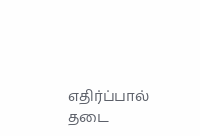எதிர்ப்பால் தடை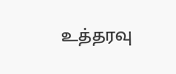உத்தரவு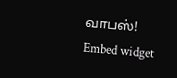வாபஸ்!
Embed widget